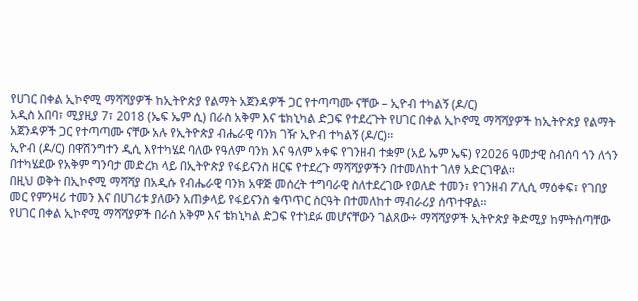የሀገር በቀል ኢኮኖሚ ማሻሻያዎች ከኢትዮጵያ የልማት አጀንዳዎች ጋር የተጣጣሙ ናቸው – ኢዮብ ተካልኝ (ዶ/ር)
አዲስ አበባ፣ ሚያዚያ 7፣ 2018 (ኤፍ ኤም ሲ) በራስ አቅም እና ቴክኒካል ድጋፍ የተደረጉት የሀገር በቀል ኢኮኖሚ ማሻሻያዎች ከኢትዮጵያ የልማት አጀንዳዎች ጋር የተጣጣሙ ናቸው አሉ የኢትዮጵያ ብሔራዊ ባንክ ገዥ ኢዮብ ተካልኝ (ዶ/ር)፡፡
ኢዮብ (ዶ/ር) በዋሽንግተን ዲሲ እየተካሄደ ባለው የዓለም ባንክ እና ዓለም አቀፍ የገንዘብ ተቋም (አይ ኤም ኤፍ) የ2026 ዓመታዊ ስብሰባ ጎን ለጎን በተካሄደው የአቅም ግንባታ መድረክ ላይ በኢትዮጵያ የፋይናንስ ዘርፍ የተደረጉ ማሻሻያዎችን በተመለከተ ገለፃ አድርገዋል፡፡
በዚህ ወቅት በኢኮኖሚ ማሻሻያ በአዲሱ የብሔራዊ ባንክ አዋጅ መሰረት ተግባራዊ ስለተደረገው የወለድ ተመን፣ የገንዘብ ፖሊሲ ማዕቀፍ፣ የገበያ መር የምንዛሪ ተመን እና በሀገሪቱ ያለውን አጠቃላይ የፋይናንስ ቁጥጥር ስርዓት በተመለከተ ማብራሪያ ሰጥተዋል፡፡
የሀገር በቀል ኢኮኖሚ ማሻሻያዎች በራስ አቅም እና ቴክኒካል ድጋፍ የተነደፉ መሆናቸውን ገልጸው÷ ማሻሻያዎች ኢትዮጵያ ቅድሚያ ከምትሰጣቸው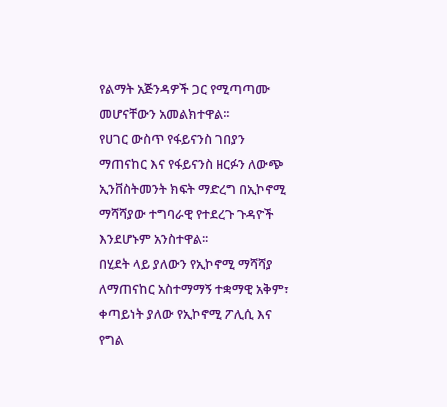የልማት አጅንዳዎች ጋር የሚጣጣሙ መሆናቸውን አመልክተዋል፡፡
የሀገር ውስጥ የፋይናንስ ገበያን ማጠናከር እና የፋይናንስ ዘርፉን ለውጭ ኢንቨስትመንት ክፍት ማድረግ በኢኮኖሚ ማሻሻያው ተግባራዊ የተደረጉ ጉዳዮች እንደሆኑም አንስተዋል፡፡
በሂደት ላይ ያለውን የኢኮኖሚ ማሻሻያ ለማጠናከር አስተማማኝ ተቋማዊ አቅም፣ ቀጣይነት ያለው የኢኮኖሚ ፖሊሲ እና የግል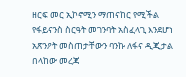ዘርፍ መር ኢኮኖሚን ማጠናከር የሚችል የፋይናንስ ስርዓት መገንባት አስፈላጊ እንደሆነ አጽንዖት መስጠታቸውን ባንኩ ለፋና ዲጂታል በላከው መረጃ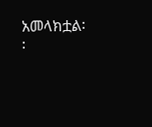አመላክቷል፡፡